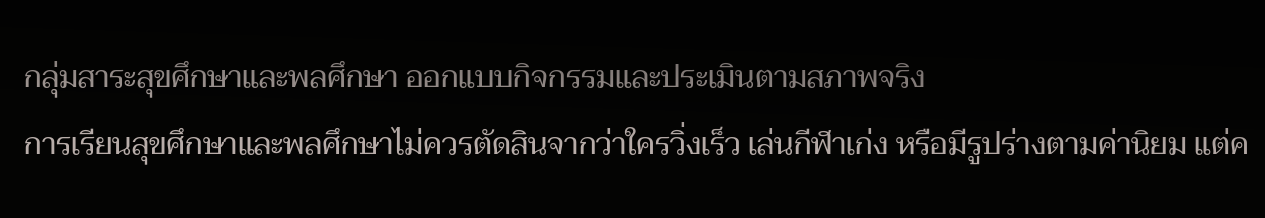กลุ่มสาระสุขศึกษาและพลศึกษา ออกแบบกิจกรรมและประเมินตามสภาพจริง
การเรียนสุขศึกษาและพลศึกษาไม่ควรตัดสินจากว่าใครวิ่งเร็ว เล่นกีฬาเก่ง หรือมีรูปร่างตามค่านิยม แต่ค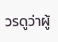วรดูว่าผู้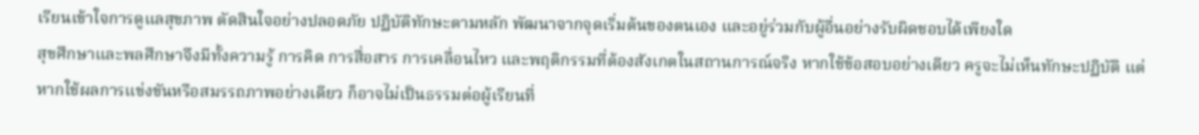เรียนเข้าใจการดูแลสุขภาพ ตัดสินใจอย่างปลอดภัย ปฏิบัติทักษะตามหลัก พัฒนาจากจุดเริ่มต้นของตนเอง และอยู่ร่วมกับผู้อื่นอย่างรับผิดชอบได้เพียงใด
สุขศึกษาและพลศึกษาจึงมีทั้งความรู้ การคิด การสื่อสาร การเคลื่อนไหว และพฤติกรรมที่ต้องสังเกตในสถานการณ์จริง หากใช้ข้อสอบอย่างเดียว ครูจะไม่เห็นทักษะปฏิบัติ แต่หากใช้ผลการแข่งขันหรือสมรรถภาพอย่างเดียว ก็อาจไม่เป็นธรรมต่อผู้เรียนที่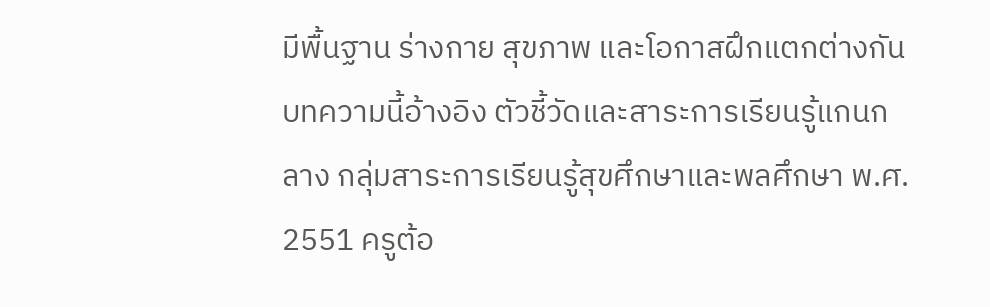มีพื้นฐาน ร่างกาย สุขภาพ และโอกาสฝึกแตกต่างกัน
บทความนี้อ้างอิง ตัวชี้วัดและสาระการเรียนรู้แกนกลาง กลุ่มสาระการเรียนรู้สุขศึกษาและพลศึกษา พ.ศ. 2551 ครูต้อ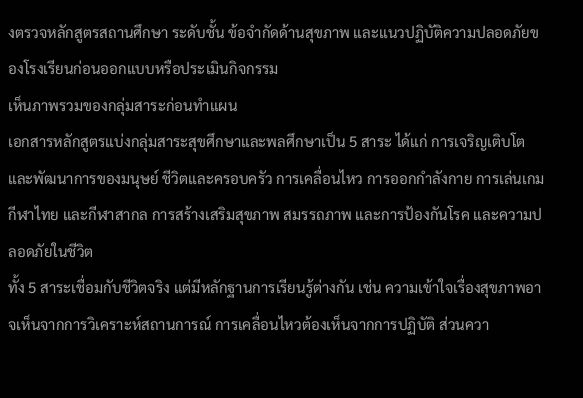งตรวจหลักสูตรสถานศึกษา ระดับชั้น ข้อจำกัดด้านสุขภาพ และแนวปฏิบัติความปลอดภัยของโรงเรียนก่อนออกแบบหรือประเมินกิจกรรม
เห็นภาพรวมของกลุ่มสาระก่อนทำแผน
เอกสารหลักสูตรแบ่งกลุ่มสาระสุขศึกษาและพลศึกษาเป็น 5 สาระ ได้แก่ การเจริญเติบโตและพัฒนาการของมนุษย์ ชีวิตและครอบครัว การเคลื่อนไหว การออกกำลังกาย การเล่นเกม กีฬาไทย และกีฬาสากล การสร้างเสริมสุขภาพ สมรรถภาพ และการป้องกันโรค และความปลอดภัยในชีวิต
ทั้ง 5 สาระเชื่อมกับชีวิตจริง แต่มีหลักฐานการเรียนรู้ต่างกัน เช่น ความเข้าใจเรื่องสุขภาพอาจเห็นจากการวิเคราะห์สถานการณ์ การเคลื่อนไหวต้องเห็นจากการปฏิบัติ ส่วนควา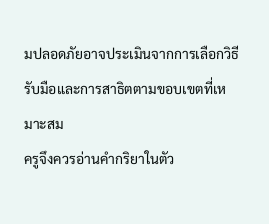มปลอดภัยอาจประเมินจากการเลือกวิธีรับมือและการสาธิตตามขอบเขตที่เหมาะสม
ครูจึงควรอ่านคำกริยาในตัว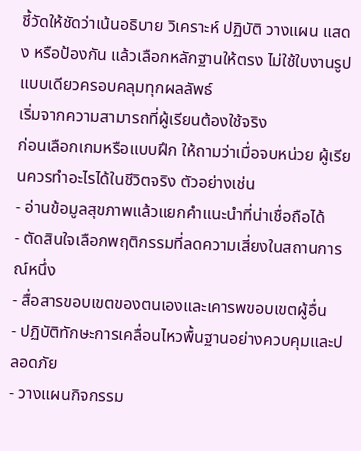ชี้วัดให้ชัดว่าเน้นอธิบาย วิเคราะห์ ปฏิบัติ วางแผน แสดง หรือป้องกัน แล้วเลือกหลักฐานให้ตรง ไม่ใช้ใบงานรูปแบบเดียวครอบคลุมทุกผลลัพธ์
เริ่มจากความสามารถที่ผู้เรียนต้องใช้จริง
ก่อนเลือกเกมหรือแบบฝึก ให้ถามว่าเมื่อจบหน่วย ผู้เรียนควรทำอะไรได้ในชีวิตจริง ตัวอย่างเช่น
- อ่านข้อมูลสุขภาพแล้วแยกคำแนะนำที่น่าเชื่อถือได้
- ตัดสินใจเลือกพฤติกรรมที่ลดความเสี่ยงในสถานการณ์หนึ่ง
- สื่อสารขอบเขตของตนเองและเคารพขอบเขตผู้อื่น
- ปฏิบัติทักษะการเคลื่อนไหวพื้นฐานอย่างควบคุมและปลอดภัย
- วางแผนกิจกรรม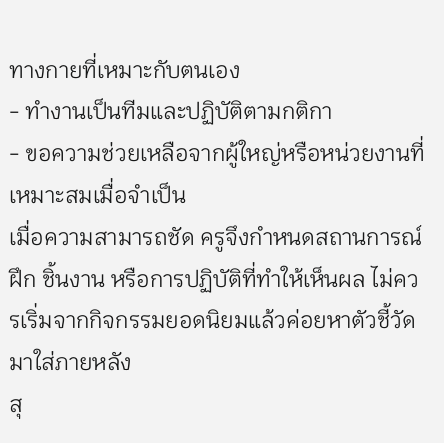ทางกายที่เหมาะกับตนเอง
- ทำงานเป็นทีมและปฏิบัติตามกติกา
- ขอความช่วยเหลือจากผู้ใหญ่หรือหน่วยงานที่เหมาะสมเมื่อจำเป็น
เมื่อความสามารถชัด ครูจึงกำหนดสถานการณ์ฝึก ชิ้นงาน หรือการปฏิบัติที่ทำให้เห็นผล ไม่ควรเริ่มจากกิจกรรมยอดนิยมแล้วค่อยหาตัวชี้วัดมาใส่ภายหลัง
สุ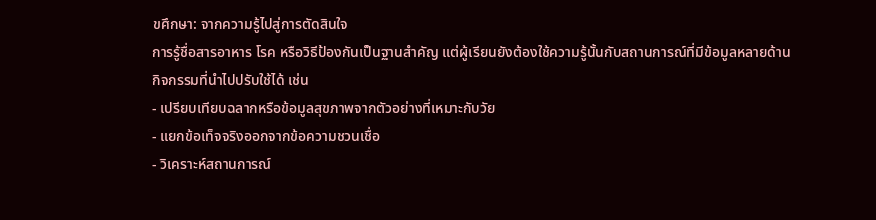ขศึกษา: จากความรู้ไปสู่การตัดสินใจ
การรู้ชื่อสารอาหาร โรค หรือวิธีป้องกันเป็นฐานสำคัญ แต่ผู้เรียนยังต้องใช้ความรู้นั้นกับสถานการณ์ที่มีข้อมูลหลายด้าน
กิจกรรมที่นำไปปรับใช้ได้ เช่น
- เปรียบเทียบฉลากหรือข้อมูลสุขภาพจากตัวอย่างที่เหมาะกับวัย
- แยกข้อเท็จจริงออกจากข้อความชวนเชื่อ
- วิเคราะห์สถานการณ์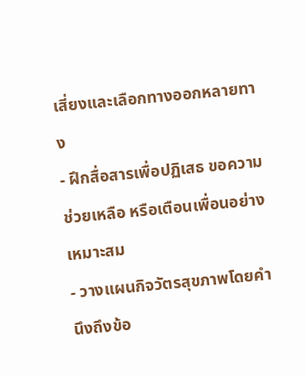เสี่ยงและเลือกทางออกหลายทาง
- ฝึกสื่อสารเพื่อปฏิเสธ ขอความช่วยเหลือ หรือเตือนเพื่อนอย่างเหมาะสม
- วางแผนกิจวัตรสุขภาพโดยคำนึงถึงข้อ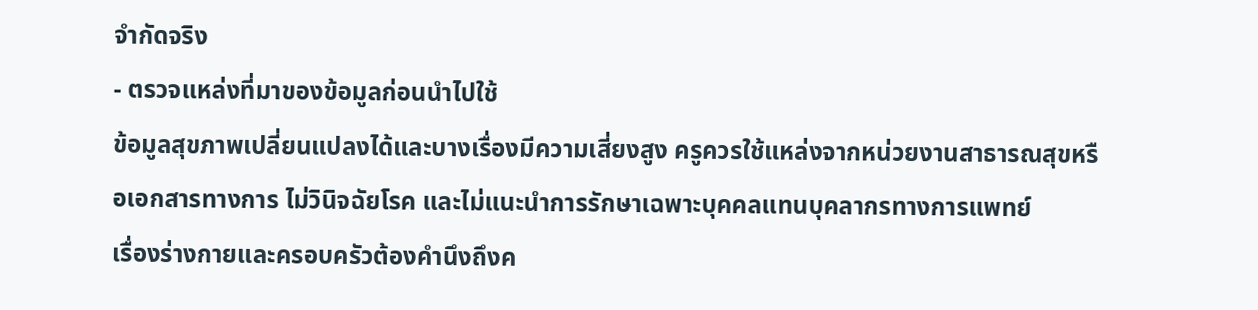จำกัดจริง
- ตรวจแหล่งที่มาของข้อมูลก่อนนำไปใช้
ข้อมูลสุขภาพเปลี่ยนแปลงได้และบางเรื่องมีความเสี่ยงสูง ครูควรใช้แหล่งจากหน่วยงานสาธารณสุขหรือเอกสารทางการ ไม่วินิจฉัยโรค และไม่แนะนำการรักษาเฉพาะบุคคลแทนบุคลากรทางการแพทย์
เรื่องร่างกายและครอบครัวต้องคำนึงถึงค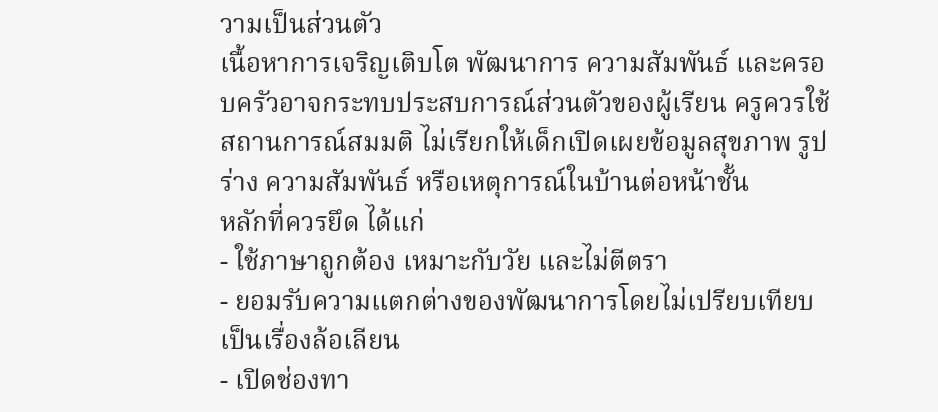วามเป็นส่วนตัว
เนื้อหาการเจริญเติบโต พัฒนาการ ความสัมพันธ์ และครอบครัวอาจกระทบประสบการณ์ส่วนตัวของผู้เรียน ครูควรใช้สถานการณ์สมมติ ไม่เรียกให้เด็กเปิดเผยข้อมูลสุขภาพ รูปร่าง ความสัมพันธ์ หรือเหตุการณ์ในบ้านต่อหน้าชั้น
หลักที่ควรยึด ได้แก่
- ใช้ภาษาถูกต้อง เหมาะกับวัย และไม่ตีตรา
- ยอมรับความแตกต่างของพัฒนาการโดยไม่เปรียบเทียบเป็นเรื่องล้อเลียน
- เปิดช่องทา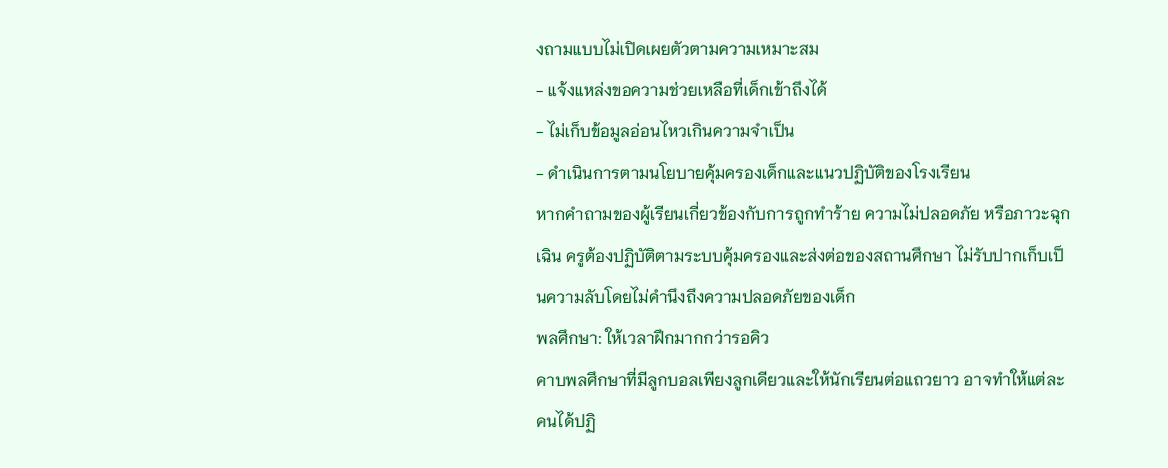งถามแบบไม่เปิดเผยตัวตามความเหมาะสม
- แจ้งแหล่งขอความช่วยเหลือที่เด็กเข้าถึงได้
- ไม่เก็บข้อมูลอ่อนไหวเกินความจำเป็น
- ดำเนินการตามนโยบายคุ้มครองเด็กและแนวปฏิบัติของโรงเรียน
หากคำถามของผู้เรียนเกี่ยวข้องกับการถูกทำร้าย ความไม่ปลอดภัย หรือภาวะฉุกเฉิน ครูต้องปฏิบัติตามระบบคุ้มครองและส่งต่อของสถานศึกษา ไม่รับปากเก็บเป็นความลับโดยไม่คำนึงถึงความปลอดภัยของเด็ก
พลศึกษา: ให้เวลาฝึกมากกว่ารอคิว
คาบพลศึกษาที่มีลูกบอลเพียงลูกเดียวและให้นักเรียนต่อแถวยาว อาจทำให้แต่ละคนได้ปฏิ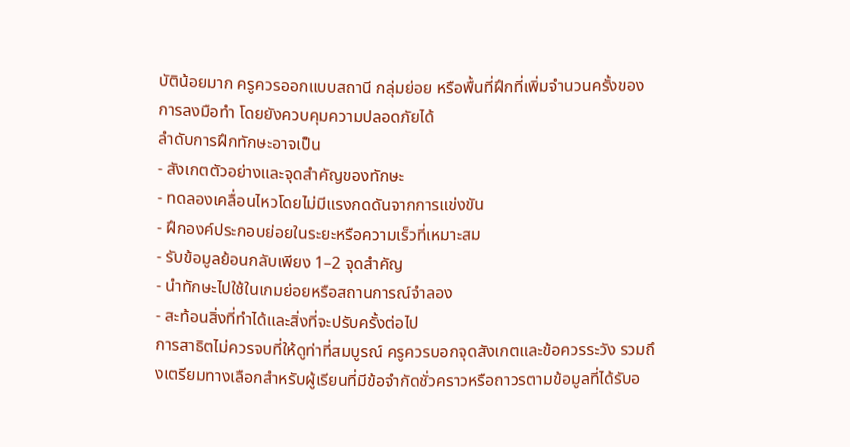บัติน้อยมาก ครูควรออกแบบสถานี กลุ่มย่อย หรือพื้นที่ฝึกที่เพิ่มจำนวนครั้งของการลงมือทำ โดยยังควบคุมความปลอดภัยได้
ลำดับการฝึกทักษะอาจเป็น
- สังเกตตัวอย่างและจุดสำคัญของทักษะ
- ทดลองเคลื่อนไหวโดยไม่มีแรงกดดันจากการแข่งขัน
- ฝึกองค์ประกอบย่อยในระยะหรือความเร็วที่เหมาะสม
- รับข้อมูลย้อนกลับเพียง 1–2 จุดสำคัญ
- นำทักษะไปใช้ในเกมย่อยหรือสถานการณ์จำลอง
- สะท้อนสิ่งที่ทำได้และสิ่งที่จะปรับครั้งต่อไป
การสาธิตไม่ควรจบที่ให้ดูท่าที่สมบูรณ์ ครูควรบอกจุดสังเกตและข้อควรระวัง รวมถึงเตรียมทางเลือกสำหรับผู้เรียนที่มีข้อจำกัดชั่วคราวหรือถาวรตามข้อมูลที่ได้รับอ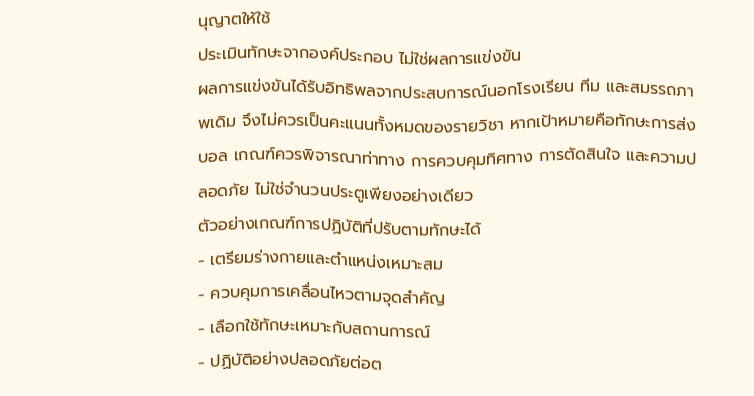นุญาตให้ใช้
ประเมินทักษะจากองค์ประกอบ ไม่ใช่ผลการแข่งขัน
ผลการแข่งขันได้รับอิทธิพลจากประสบการณ์นอกโรงเรียน ทีม และสมรรถภาพเดิม จึงไม่ควรเป็นคะแนนทั้งหมดของรายวิชา หากเป้าหมายคือทักษะการส่งบอล เกณฑ์ควรพิจารณาท่าทาง การควบคุมทิศทาง การตัดสินใจ และความปลอดภัย ไม่ใช่จำนวนประตูเพียงอย่างเดียว
ตัวอย่างเกณฑ์การปฏิบัติที่ปรับตามทักษะได้
- เตรียมร่างกายและตำแหน่งเหมาะสม
- ควบคุมการเคลื่อนไหวตามจุดสำคัญ
- เลือกใช้ทักษะเหมาะกับสถานการณ์
- ปฏิบัติอย่างปลอดภัยต่อต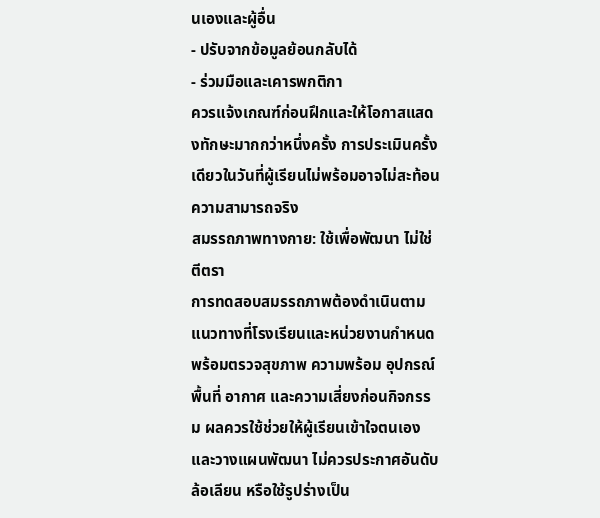นเองและผู้อื่น
- ปรับจากข้อมูลย้อนกลับได้
- ร่วมมือและเคารพกติกา
ควรแจ้งเกณฑ์ก่อนฝึกและให้โอกาสแสดงทักษะมากกว่าหนึ่งครั้ง การประเมินครั้งเดียวในวันที่ผู้เรียนไม่พร้อมอาจไม่สะท้อนความสามารถจริง
สมรรถภาพทางกาย: ใช้เพื่อพัฒนา ไม่ใช่ตีตรา
การทดสอบสมรรถภาพต้องดำเนินตามแนวทางที่โรงเรียนและหน่วยงานกำหนด พร้อมตรวจสุขภาพ ความพร้อม อุปกรณ์ พื้นที่ อากาศ และความเสี่ยงก่อนกิจกรรม ผลควรใช้ช่วยให้ผู้เรียนเข้าใจตนเองและวางแผนพัฒนา ไม่ควรประกาศอันดับ ล้อเลียน หรือใช้รูปร่างเป็น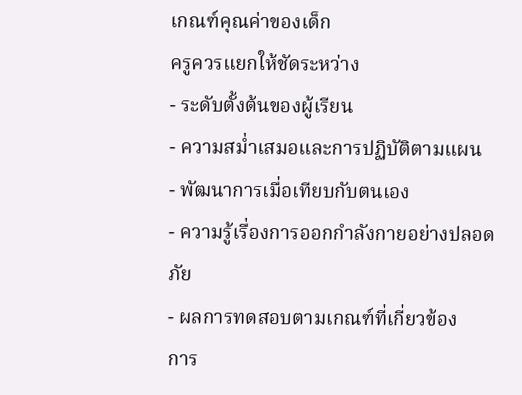เกณฑ์คุณค่าของเด็ก
ครูควรแยกให้ชัดระหว่าง
- ระดับตั้งต้นของผู้เรียน
- ความสม่ำเสมอและการปฏิบัติตามแผน
- พัฒนาการเมื่อเทียบกับตนเอง
- ความรู้เรื่องการออกกำลังกายอย่างปลอดภัย
- ผลการทดสอบตามเกณฑ์ที่เกี่ยวข้อง
การ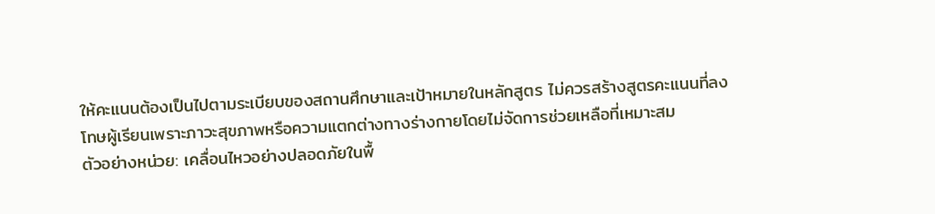ให้คะแนนต้องเป็นไปตามระเบียบของสถานศึกษาและเป้าหมายในหลักสูตร ไม่ควรสร้างสูตรคะแนนที่ลงโทษผู้เรียนเพราะภาวะสุขภาพหรือความแตกต่างทางร่างกายโดยไม่จัดการช่วยเหลือที่เหมาะสม
ตัวอย่างหน่วย: เคลื่อนไหวอย่างปลอดภัยในพื้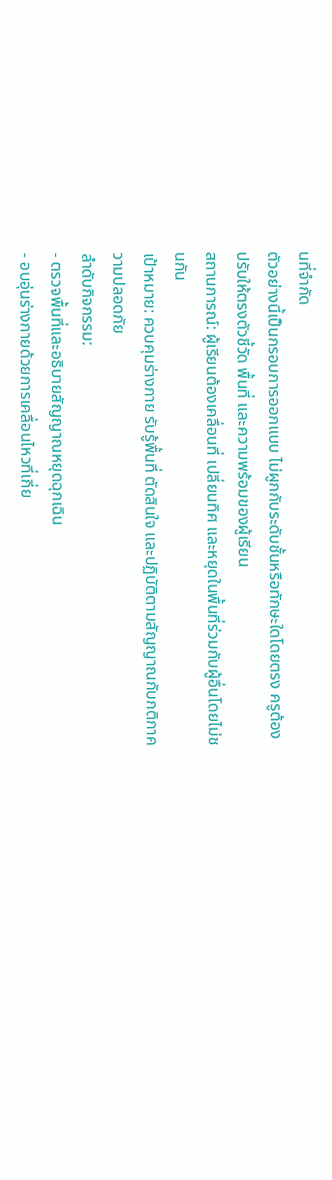นที่จำกัด
ตัวอย่างนี้เป็นกรอบการออกแบบ ไม่ผูกกับระดับชั้นหรือทักษะใดโดยตรง ครูต้องปรับให้ตรงตัวชี้วัด พื้นที่ และความพร้อมของผู้เรียน
สถานการณ์: ผู้เรียนต้องเคลื่อนที่ เปลี่ยนทิศ และหยุดในพื้นที่ร่วมกับผู้อื่นโดยไม่ชนกัน
เป้าหมาย: ควบคุมร่างกาย รับรู้พื้นที่ ตัดสินใจ และปฏิบัติตามสัญญาณกับกติกาความปลอดภัย
ลำดับกิจกรรม:
- ตรวจพื้นที่และอธิบายสัญญาณหยุดฉุกเฉิน
- อบอุ่นร่างกายด้วยการเคลื่อนไหวที่เกี่ย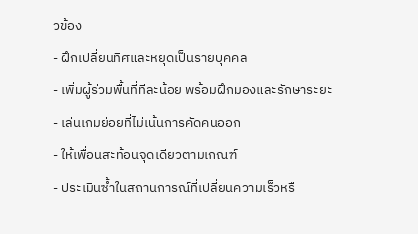วข้อง
- ฝึกเปลี่ยนทิศและหยุดเป็นรายบุคคล
- เพิ่มผู้ร่วมพื้นที่ทีละน้อย พร้อมฝึกมองและรักษาระยะ
- เล่นเกมย่อยที่ไม่เน้นการคัดคนออก
- ให้เพื่อนสะท้อนจุดเดียวตามเกณฑ์
- ประเมินซ้ำในสถานการณ์ที่เปลี่ยนความเร็วหรื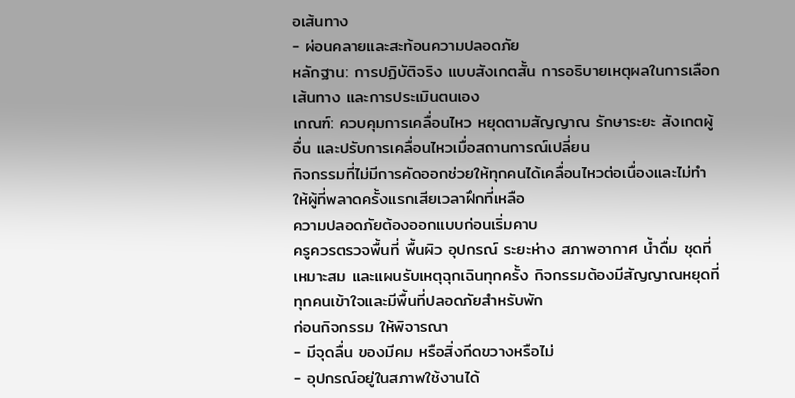อเส้นทาง
- ผ่อนคลายและสะท้อนความปลอดภัย
หลักฐาน: การปฏิบัติจริง แบบสังเกตสั้น การอธิบายเหตุผลในการเลือกเส้นทาง และการประเมินตนเอง
เกณฑ์: ควบคุมการเคลื่อนไหว หยุดตามสัญญาณ รักษาระยะ สังเกตผู้อื่น และปรับการเคลื่อนไหวเมื่อสถานการณ์เปลี่ยน
กิจกรรมที่ไม่มีการคัดออกช่วยให้ทุกคนได้เคลื่อนไหวต่อเนื่องและไม่ทำให้ผู้ที่พลาดครั้งแรกเสียเวลาฝึกที่เหลือ
ความปลอดภัยต้องออกแบบก่อนเริ่มคาบ
ครูควรตรวจพื้นที่ พื้นผิว อุปกรณ์ ระยะห่าง สภาพอากาศ น้ำดื่ม ชุดที่เหมาะสม และแผนรับเหตุฉุกเฉินทุกครั้ง กิจกรรมต้องมีสัญญาณหยุดที่ทุกคนเข้าใจและมีพื้นที่ปลอดภัยสำหรับพัก
ก่อนกิจกรรม ให้พิจารณา
- มีจุดลื่น ของมีคม หรือสิ่งกีดขวางหรือไม่
- อุปกรณ์อยู่ในสภาพใช้งานได้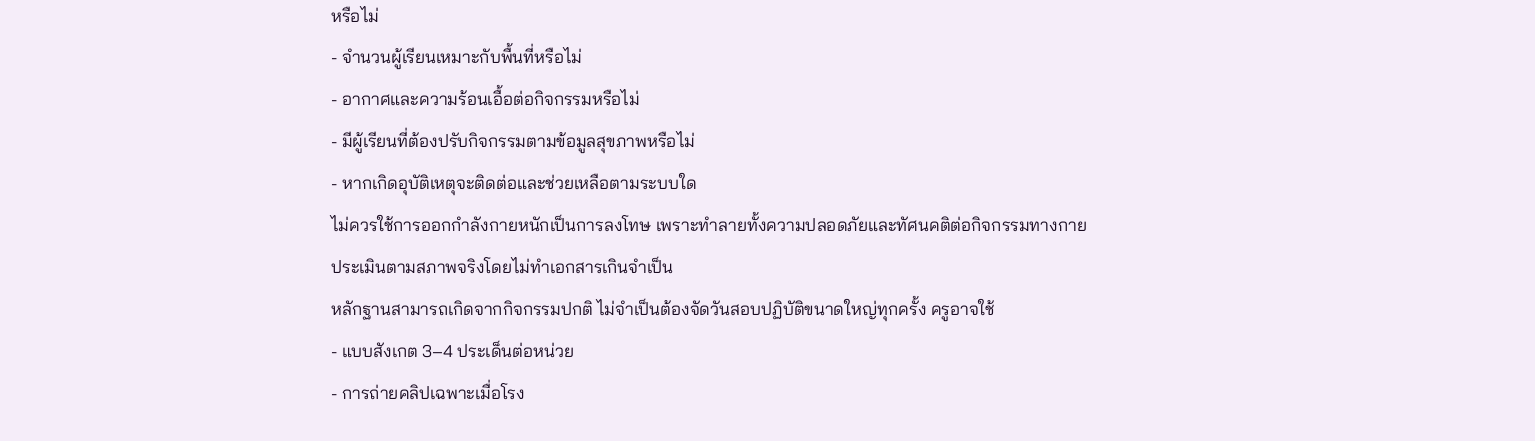หรือไม่
- จำนวนผู้เรียนเหมาะกับพื้นที่หรือไม่
- อากาศและความร้อนเอื้อต่อกิจกรรมหรือไม่
- มีผู้เรียนที่ต้องปรับกิจกรรมตามข้อมูลสุขภาพหรือไม่
- หากเกิดอุบัติเหตุจะติดต่อและช่วยเหลือตามระบบใด
ไม่ควรใช้การออกกำลังกายหนักเป็นการลงโทษ เพราะทำลายทั้งความปลอดภัยและทัศนคติต่อกิจกรรมทางกาย
ประเมินตามสภาพจริงโดยไม่ทำเอกสารเกินจำเป็น
หลักฐานสามารถเกิดจากกิจกรรมปกติ ไม่จำเป็นต้องจัดวันสอบปฏิบัติขนาดใหญ่ทุกครั้ง ครูอาจใช้
- แบบสังเกต 3–4 ประเด็นต่อหน่วย
- การถ่ายคลิปเฉพาะเมื่อโรง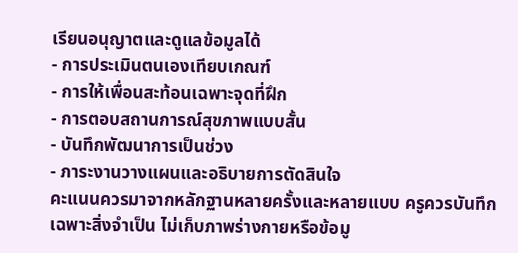เรียนอนุญาตและดูแลข้อมูลได้
- การประเมินตนเองเทียบเกณฑ์
- การให้เพื่อนสะท้อนเฉพาะจุดที่ฝึก
- การตอบสถานการณ์สุขภาพแบบสั้น
- บันทึกพัฒนาการเป็นช่วง
- ภาระงานวางแผนและอธิบายการตัดสินใจ
คะแนนควรมาจากหลักฐานหลายครั้งและหลายแบบ ครูควรบันทึกเฉพาะสิ่งจำเป็น ไม่เก็บภาพร่างกายหรือข้อมู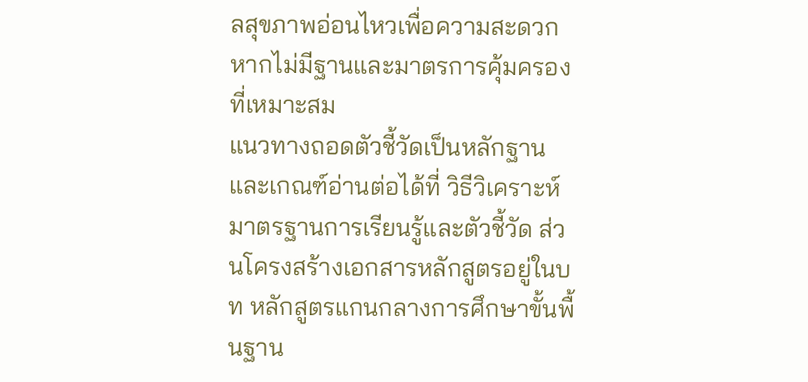ลสุขภาพอ่อนไหวเพื่อความสะดวกหากไม่มีฐานและมาตรการคุ้มครองที่เหมาะสม
แนวทางถอดตัวชี้วัดเป็นหลักฐานและเกณฑ์อ่านต่อได้ที่ วิธีวิเคราะห์มาตรฐานการเรียนรู้และตัวชี้วัด ส่วนโครงสร้างเอกสารหลักสูตรอยู่ในบท หลักสูตรแกนกลางการศึกษาขั้นพื้นฐาน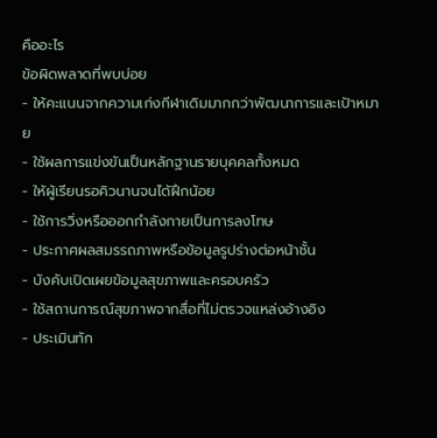คืออะไร
ข้อผิดพลาดที่พบบ่อย
- ให้คะแนนจากความเก่งกีฬาเดิมมากกว่าพัฒนาการและเป้าหมาย
- ใช้ผลการแข่งขันเป็นหลักฐานรายบุคคลทั้งหมด
- ให้ผู้เรียนรอคิวนานจนได้ฝึกน้อย
- ใช้การวิ่งหรือออกกำลังกายเป็นการลงโทษ
- ประกาศผลสมรรถภาพหรือข้อมูลรูปร่างต่อหน้าชั้น
- บังคับเปิดเผยข้อมูลสุขภาพและครอบครัว
- ใช้สถานการณ์สุขภาพจากสื่อที่ไม่ตรวจแหล่งอ้างอิง
- ประเมินทัก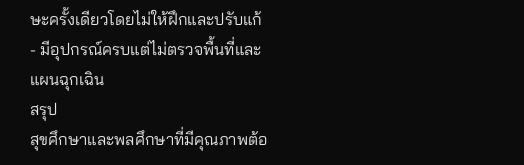ษะครั้งเดียวโดยไม่ให้ฝึกและปรับแก้
- มีอุปกรณ์ครบแต่ไม่ตรวจพื้นที่และแผนฉุกเฉิน
สรุป
สุขศึกษาและพลศึกษาที่มีคุณภาพต้อ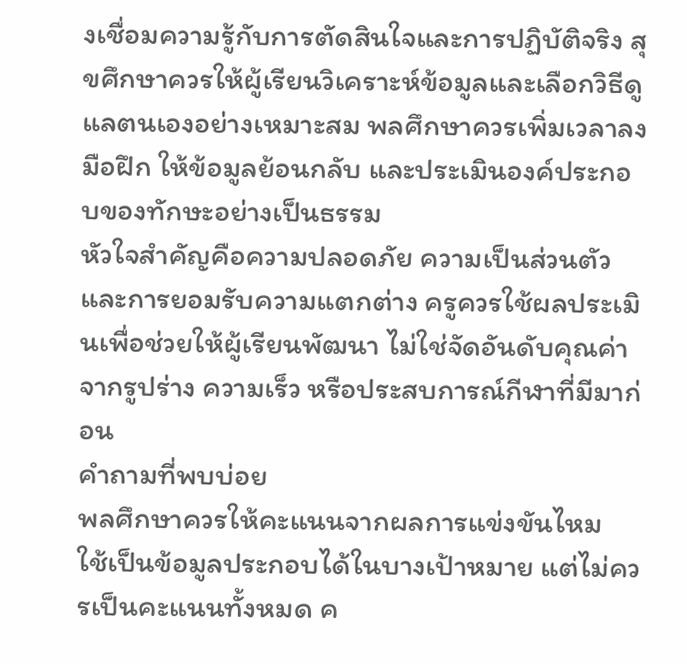งเชื่อมความรู้กับการตัดสินใจและการปฏิบัติจริง สุขศึกษาควรให้ผู้เรียนวิเคราะห์ข้อมูลและเลือกวิธีดูแลตนเองอย่างเหมาะสม พลศึกษาควรเพิ่มเวลาลงมือฝึก ให้ข้อมูลย้อนกลับ และประเมินองค์ประกอบของทักษะอย่างเป็นธรรม
หัวใจสำคัญคือความปลอดภัย ความเป็นส่วนตัว และการยอมรับความแตกต่าง ครูควรใช้ผลประเมินเพื่อช่วยให้ผู้เรียนพัฒนา ไม่ใช่จัดอันดับคุณค่าจากรูปร่าง ความเร็ว หรือประสบการณ์กีฬาที่มีมาก่อน
คำถามที่พบบ่อย
พลศึกษาควรให้คะแนนจากผลการแข่งขันไหม
ใช้เป็นข้อมูลประกอบได้ในบางเป้าหมาย แต่ไม่ควรเป็นคะแนนทั้งหมด ค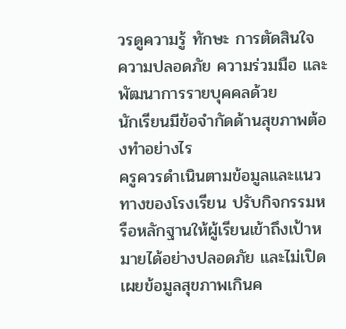วรดูความรู้ ทักษะ การตัดสินใจ ความปลอดภัย ความร่วมมือ และพัฒนาการรายบุคคลด้วย
นักเรียนมีข้อจำกัดด้านสุขภาพต้องทำอย่างไร
ครูควรดำเนินตามข้อมูลและแนวทางของโรงเรียน ปรับกิจกรรมหรือหลักฐานให้ผู้เรียนเข้าถึงเป้าหมายได้อย่างปลอดภัย และไม่เปิดเผยข้อมูลสุขภาพเกินค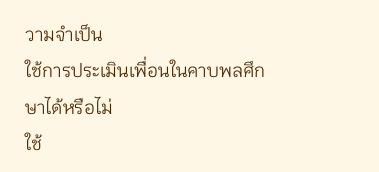วามจำเป็น
ใช้การประเมินเพื่อนในคาบพลศึกษาได้หรือไม่
ใช้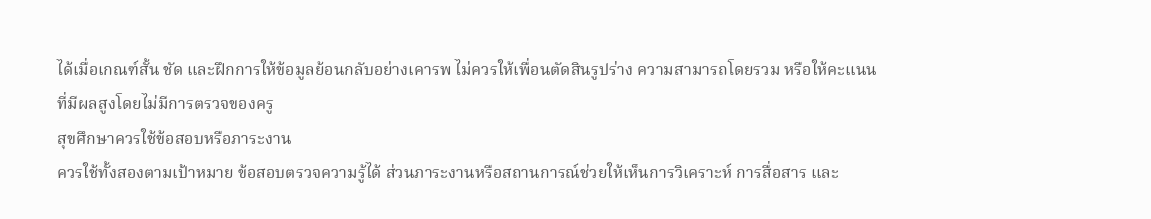ได้เมื่อเกณฑ์สั้น ชัด และฝึกการให้ข้อมูลย้อนกลับอย่างเคารพ ไม่ควรให้เพื่อนตัดสินรูปร่าง ความสามารถโดยรวม หรือให้คะแนนที่มีผลสูงโดยไม่มีการตรวจของครู
สุขศึกษาควรใช้ข้อสอบหรือภาระงาน
ควรใช้ทั้งสองตามเป้าหมาย ข้อสอบตรวจความรู้ได้ ส่วนภาระงานหรือสถานการณ์ช่วยให้เห็นการวิเคราะห์ การสื่อสาร และ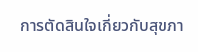การตัดสินใจเกี่ยวกับสุขภา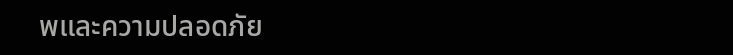พและความปลอดภัย